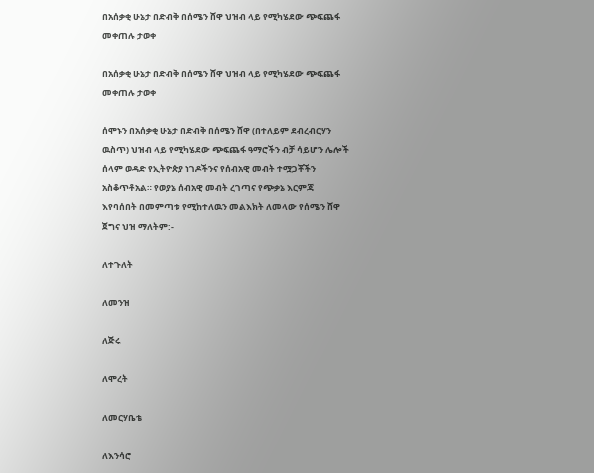በአሰቃቂ ሁኔታ በድብቅ በሰሜን ሸዋ ህዝብ ላይ የሚካሄደው ጭፍጨፋ መቀጠሉ ታወቀ

በአሰቃቂ ሁኔታ በድብቅ በሰሜን ሸዋ ህዝብ ላይ የሚካሄደው ጭፍጨፋ መቀጠሉ ታወቀ

ሰሞኑን በአሰቃቂ ሁኔታ በድብቅ በሰሜን ሸዋ (በተለይም ደብረብርሃን ዉስጥ) ህዝብ ላይ የሚካሄደው ጭፍጨፋ ዓማሮችን ብቻ ሳይሆን ሌሎች ሰላም ወዳድ የኢትዮጵያ ነገዶችንና የሰብአዊ መብት ተሟጋቾችን አስቆጥቶአል። የወያኔ ሰብአዊ መብት ረገጣና የጭቃኔ እርምጃ እየባሰበት በመምጣቱ የሚከተለዉን መልእክት ለመላው የሰሜን ሸዋ ጀግና ህዝ ማለትም:-

ለተጉለት

ለመንዝ

ለጅሩ

ለሞረት

ለመርሃቤቴ

ለእንሳሮ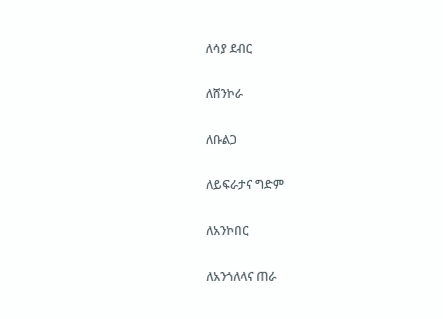ለሳያ ደብር

ለሸንኮራ

ለቡልጋ

ለይፍራታና ግድም

ለአንኮበር

ለአንጎለላና ጠራ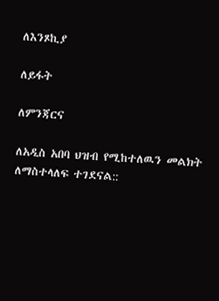ለእንጾኪያ

ለይፋት

ለምንጃርና

ለአዲስ አበባ ህዝብ የሚከተለዉን መልክት ለማስተላለፍ ተገደናል::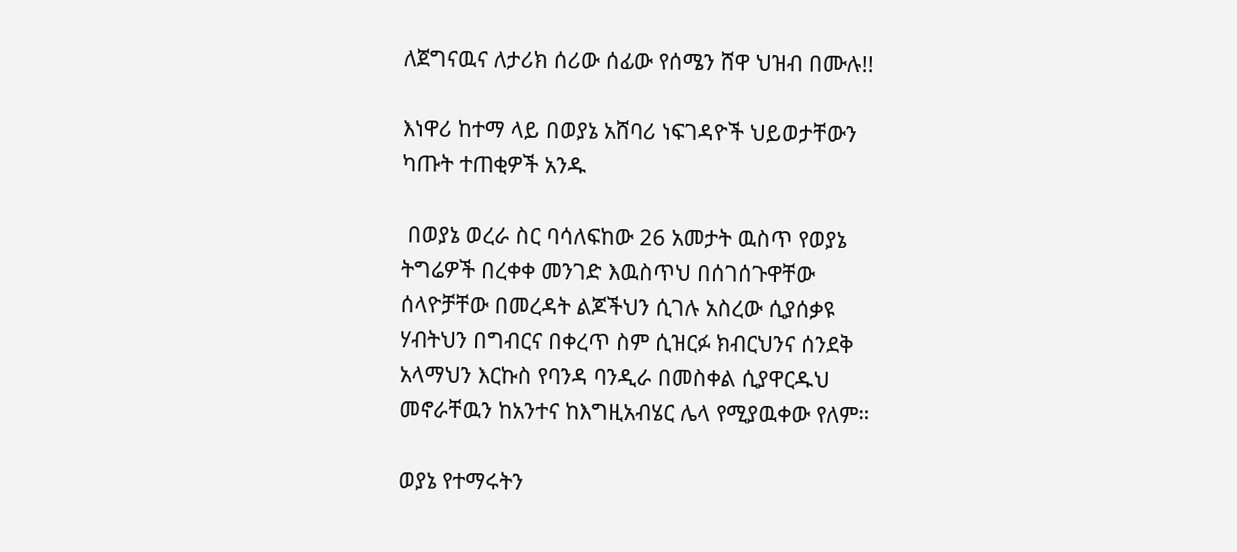ለጀግናዉና ለታሪክ ሰሪው ሰፊው የሰሜን ሸዋ ህዝብ በሙሉ!!

እነዋሪ ከተማ ላይ በወያኔ አሸባሪ ነፍገዳዮች ህይወታቸውን ካጡት ተጠቂዎች አንዱ

 በወያኔ ወረራ ስር ባሳለፍከው 26 አመታት ዉስጥ የወያኔ ትግሬዎች በረቀቀ መንገድ እዉስጥህ በሰገሰጉዋቸው ሰላዮቻቸው በመረዳት ልጆችህን ሲገሉ አስረው ሲያሰቃዩ ሃብትህን በግብርና በቀረጥ ስም ሲዝርፉ ክብርህንና ሰንደቅ አላማህን እርኩስ የባንዳ ባንዲራ በመስቀል ሲያዋርዱህ መኖራቸዉን ከአንተና ከእግዚአብሄር ሌላ የሚያዉቀው የለም።

ወያኔ የተማሩትን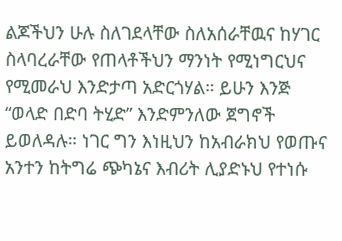ልጆችህን ሁሉ ስለገደላቸው ስለአሰራቸዉና ከሃገር ስላባረራቸው የጠላቶችህን ማንነት የሚነግርህና የሚመራህ እንድታጣ አድርጎሃል። ይሁን እንጅ “ወላድ በድባ ትሂድ” እንድምንለው ጀግኖች ይወለዳሉ። ነገር ግን እነዚህን ከአብራክህ የወጡና አንተን ከትግሬ ጭካኔና እብሪት ሊያድኑህ የተነሱ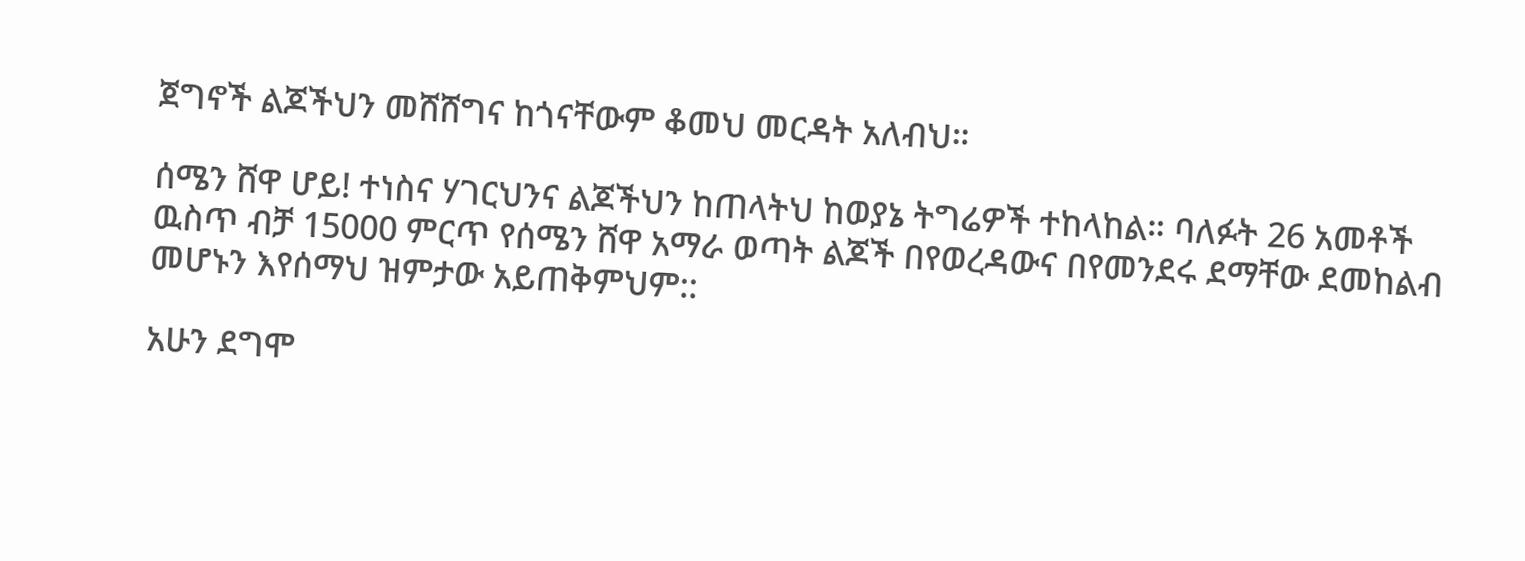ጀግኖች ልጆችህን መሸሸግና ከጎናቸውም ቆመህ መርዳት አለብህ።

ሰሜን ሸዋ ሆይ! ተነስና ሃገርህንና ልጆችህን ከጠላትህ ከወያኔ ትግሬዎች ተከላከል። ባለፉት 26 አመቶች ዉስጥ ብቻ 15000 ምርጥ የሰሜን ሸዋ አማራ ወጣት ልጆች በየወረዳውና በየመንደሩ ደማቸው ደመከልብ መሆኑን እየሰማህ ዝምታው አይጠቅምህም::

አሁን ደግሞ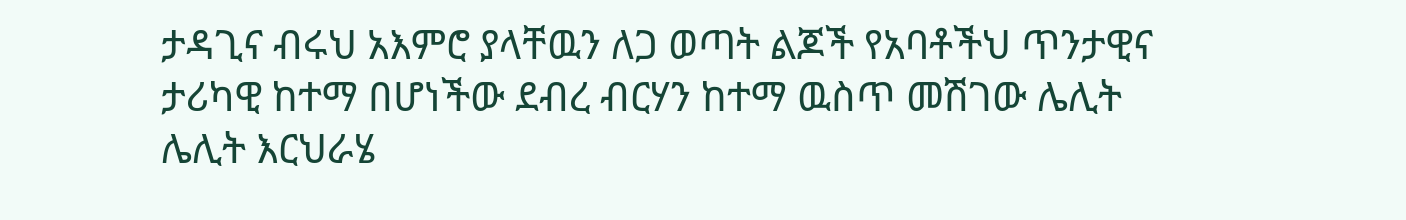ታዳጊና ብሩህ አእምሮ ያላቸዉን ለጋ ወጣት ልጆች የአባቶችህ ጥንታዊና ታሪካዊ ከተማ በሆነችው ደብረ ብርሃን ከተማ ዉስጥ መሽገው ሌሊት ሌሊት እርህራሄ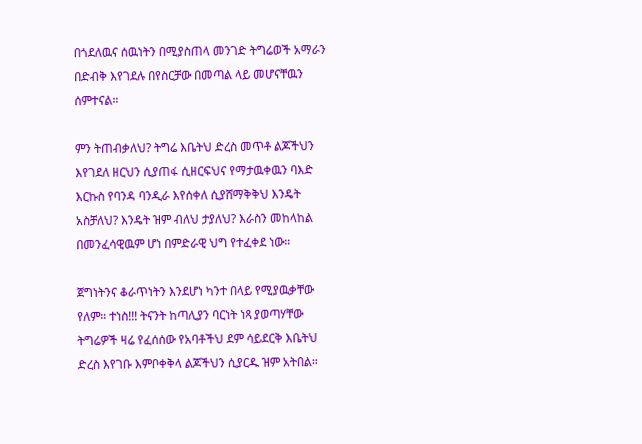በጎደለዉና ሰዉነትን በሚያስጠላ መንገድ ትግሬወች አማራን በድብቅ እየገደሉ በየስርቻው በመጣል ላይ መሆናቸዉን ሰምተናል።

ምን ትጠብቃለህ? ትግሬ እቤትህ ድረስ መጥቶ ልጆችህን እየገደለ ዘርህን ሲያጠፋ ሲዘርፍህና የማታዉቀዉን ባእድ እርኩስ የባንዳ ባንዲራ እየሰቀለ ሲያሸማቅቅህ እንዴት አስቻለህ? እንዴት ዝም ብለህ ታያለህ? እራስን መከላከል በመንፈሳዊዉም ሆነ በምድራዊ ህግ የተፈቀደ ነው።

ጀግነትንና ቆራጥነትን እንደሆነ ካንተ በላይ የሚያዉቃቸው የለም። ተነስ!!! ትናንት ከጣሊያን ባርነት ነጻ ያወጣሃቸው ትግሬዎች ዛሬ የፈሰሰው የአባቶችህ ደም ሳይደርቅ እቤትህ ድረስ እየገቡ እምቦቀቅላ ልጆችህን ሲያርዱ ዝም አትበል።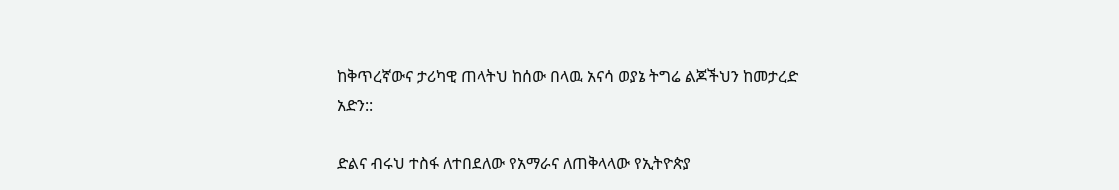ከቅጥረኛውና ታሪካዊ ጠላትህ ከሰው በላዉ አናሳ ወያኔ ትግሬ ልጆችህን ከመታረድ አድን::

ድልና ብሩህ ተስፋ ለተበደለው የአማራና ለጠቅላላው የኢትዮጵያ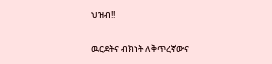ህዝብ!!

ዉርደትና ብክነት ለቅጥረኛውና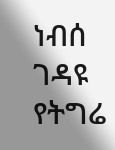ነብሰ ገዳዩ የትግሬ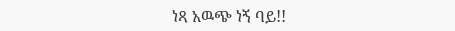ነጻ አዉጭ ነኝ ባይ!!